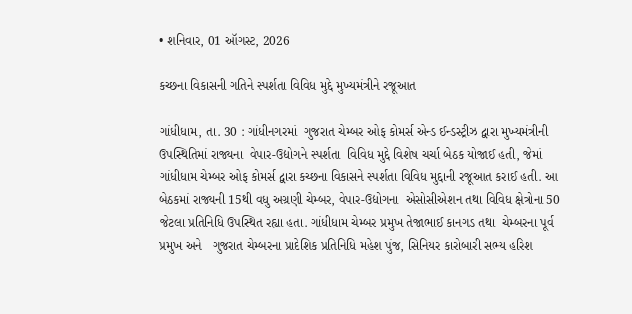• શનિવાર, 01 ઑગસ્ટ, 2026

કચ્છના વિકાસની ગતિને સ્પર્શતા વિવિધ મુદ્દે મુખ્યમંત્રીને રજૂઆત

ગાંધીધામ, તા. 30 : ગાંધીનગરમાં  ગુજરાત ચેમ્બર ઓફ કોમર્સ એન્ડ ઈન્ડસ્ટ્રીઝ દ્વારા મુખ્યમંત્રીની ઉપસ્થિતિમાં રાજ્યના  વેપાર-ઉદ્યોગને સ્પર્શતા  વિવિધ મુદ્દે વિશેષ ચર્ચા બેઠક યોજાઈ હતી, જેમાં ગાંધીધામ ચેમ્બર ઓફ કોમર્સ દ્વારા કચ્છના વિકાસને સ્પર્શતા વિવિધ મુદ્દાની રજૂઆત કરાઈ હતી. આ બેઠકમાં રાજ્યની 15થી વધુ અગ્રણી ચેમ્બર, વેપાર-ઉદ્યોગના  એસોસીએશન તથા વિવિધ ક્ષેત્રોના 50 જેટલા પ્રતિનિધિ ઉપસ્થિત રહ્યા હતા. ગાંધીધામ ચેમ્બર પ્રમુખ તેજાભાઈ કાનગડ તથા  ચેમ્બરના પૂર્વ પ્રમુખ અને   ગુજરાત ચેમ્બરના પ્રાદેશિક પ્રતિનિધિ મહેશ પુંજ, સિનિયર કારોબારી સભ્ય હરિશ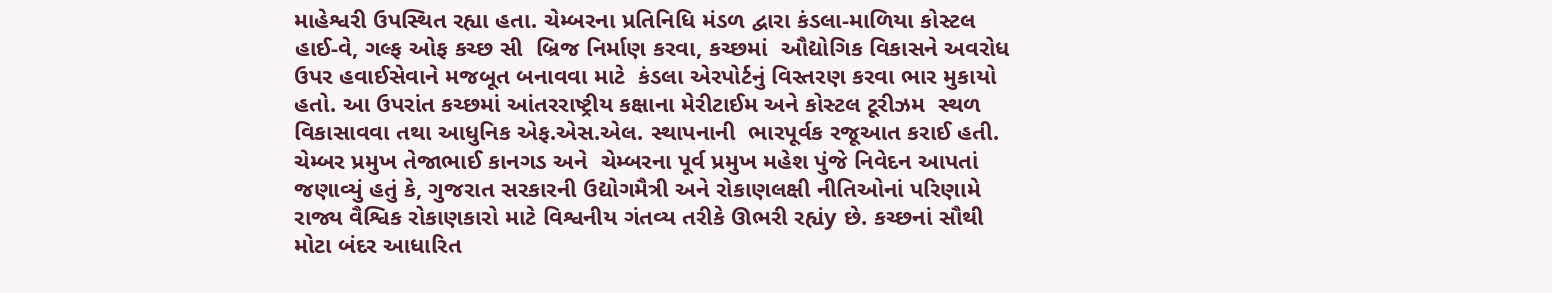માહેશ્વરી ઉપસ્થિત રહ્યા હતા. ચેમ્બરના પ્રતિનિધિ મંડળ દ્વારા કંડલા-માળિયા કોસ્ટલ હાઈ-વે, ગલ્ફ ઓફ કચ્છ સી  બ્રિજ નિર્માણ કરવા, કચ્છમાં  ઔદ્યોગિક વિકાસને અવરોધ ઉપર હવાઈસેવાને મજબૂત બનાવવા માટે  કંડલા એરપોર્ટનું વિસ્તરણ કરવા ભાર મુકાયો હતો. આ ઉપરાંત કચ્છમાં આંતરરાષ્ટ્રીય કક્ષાના મેરીટાઈમ અને કોસ્ટલ ટૂરીઝમ  સ્થળ વિકાસાવવા તથા આધુનિક એફ.એસ.એલ. સ્થાપનાની  ભારપૂર્વક રજૂઆત કરાઈ હતી. ચેમ્બર પ્રમુખ તેજાભાઈ કાનગડ અને  ચેમ્બરના પૂર્વ પ્રમુખ મહેશ પુંજે નિવેદન આપતાં જણાવ્યું હતું કે, ગુજરાત સરકારની ઉદ્યોગમૈત્રી અને રોકાણલક્ષી નીતિઓનાં પરિણામે રાજ્ય વૈશ્વિક રોકાણકારો માટે વિશ્વનીય ગંતવ્ય તરીકે ઊભરી રહ્યંy છે. કચ્છનાં સૌથી મોટા બંદર આધારિત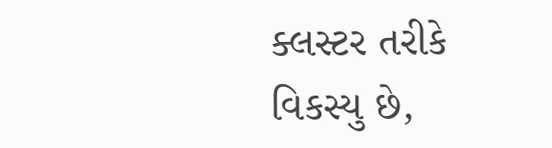ક્લસ્ટર તરીકે વિકસ્યુ છે,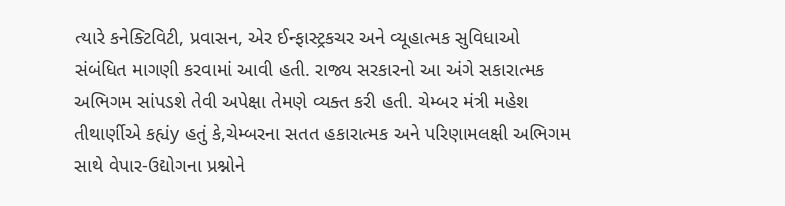ત્યારે કનેક્ટિવિટી, પ્રવાસન, એર ઈન્ફાસ્ટ્રકચર અને વ્યૂહાત્મક સુવિધાઓ સંબંધિત માગણી કરવામાં આવી હતી. રાજ્ય સરકારનો આ અંગે સકારાત્મક અભિગમ સાંપડશે તેવી અપેક્ષા તેમણે વ્યક્ત કરી હતી. ચેમ્બર મંત્રી મહેશ તીથાર્ણીએ કહ્યંy હતું કે,ચેમ્બરના સતત હકારાત્મક અને પરિણામલક્ષી અભિગમ સાથે વેપાર-ઉદ્યોગના પ્રશ્નોને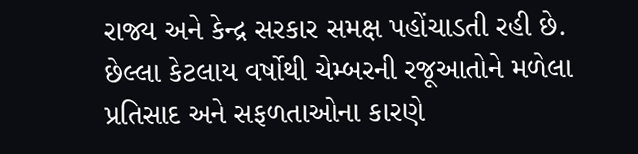રાજ્ય અને કેન્દ્ર સરકાર સમક્ષ પહોંચાડતી રહી છે. છેલ્લા કેટલાય વર્ષોથી ચેમ્બરની રજૂઆતોને મળેલા પ્રતિસાદ અને સફળતાઓના કારણે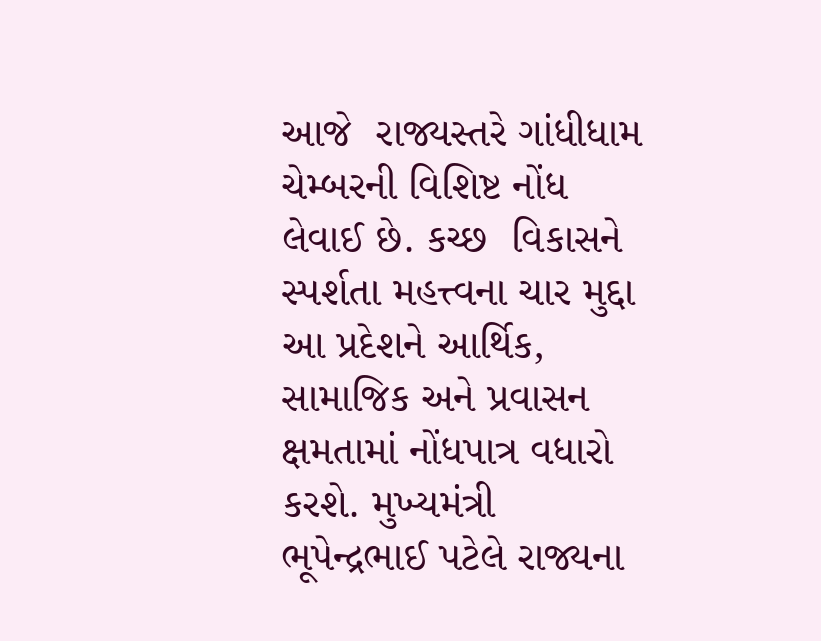આજે  રાજ્યસ્તરે ગાંધીધામ ચેમ્બરની વિશિષ્ટ નોંધ લેવાઈ છે. કચ્છ  વિકાસને સ્પર્શતા મહત્ત્વના ચાર મુદ્દા આ પ્રદેશને આર્થિક, સામાજિક અને પ્રવાસન ક્ષમતામાં નોંધપાત્ર વધારો કરશે. મુખ્યમંત્રી ભૂપેન્દ્રભાઈ પટેલે રાજ્યના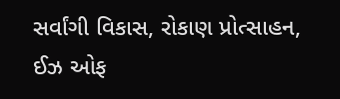સર્વાંગી વિકાસ, રોકાણ પ્રોત્સાહન, ઈઝ ઓફ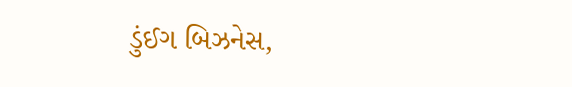ડુંઈગ બિઝનેસ,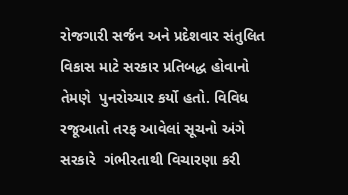રોજગારી સર્જન અને પ્રદેશવાર સંતુલિત વિકાસ માટે સરકાર પ્રતિબદ્ધ હોવાનો તેમણે  પુનરોચ્ચાર કર્યો હતો. વિવિધ રજૂઆતો તરફ આવેલાં સૂચનો અંગે સરકારે  ગંભીરતાથી વિચારણા કરી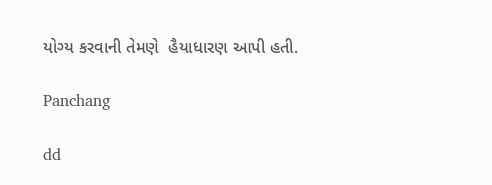યોગ્ય કરવાની તેમણે  હૈયાધારણ આપી હતી.

Panchang

dd